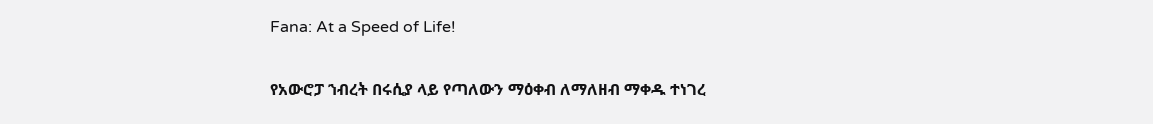Fana: At a Speed of Life!

የአውሮፓ ኀብረት በሩሲያ ላይ የጣለውን ማዕቀብ ለማለዘብ ማቀዱ ተነገረ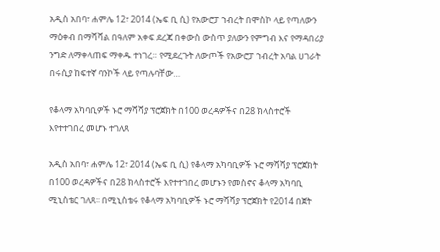አዲስ አበባ፣ ሐምሌ 12፣ 2014 (ኤፍ ቢ ሲ) የአውሮፓ ኀብረት በሞስኮ ላይ የጣለውን ማዕቀብ በማሻሻል በዓለም አቀፍ ደረጃ በቀውስ ውስጥ ያለውን የምግብ እና የማዳበሪያ ንግድ ለማቀላጠፍ ማቀዱ ተነገረ። የሚደረጉት ለውጦች የአውሮፓ ኀብረት አባል ሀገራት በሩሲያ ከፍተኛ ባንኮች ላይ የጣሉባቸው…

የቆላማ አካባቢዎች ኑሮ ማሻሻያ ፕሮጀክት በ100 ወረዳዎችና በ28 ክላስተሮች እየተተገበረ መሆኑ ተገለጸ

አዲስ አበባ፣ ሐምሌ 12፣ 2014 (ኤፍ ቢ ሲ) የቆላማ አካባቢዎች ኑሮ ማሻሻያ ፕሮጀክት በ100 ወረዳዎችና በ28 ክላስተሮች እየተተገበረ መሆኑን የመስኖና ቆላማ አካባቢ ሚኒስቴር ገለጸ፡፡ በሚኒስቴሩ የቆላማ አካባቢዎች ኑሮ ማሻሻያ ፕሮጀክት የ2014 በጀት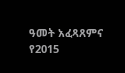ዓመት አፈጻጸምና የ2015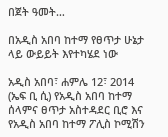በጀት ዓመት…

በአዲስ አበባ ከተማ የፀጥታ ሁኔታ ላይ ውይይት እየተካሄደ ነው

አዲስ አበባ፣ ሐምሌ 12፣ 2014 (ኤፍ ቢ ሲ) የአዲስ አበባ ከተማ ሰላምና ፀጥታ አስተዳደር ቢሮ እና የአዲስ አበባ ከተማ ፖሊስ ኮሚሽን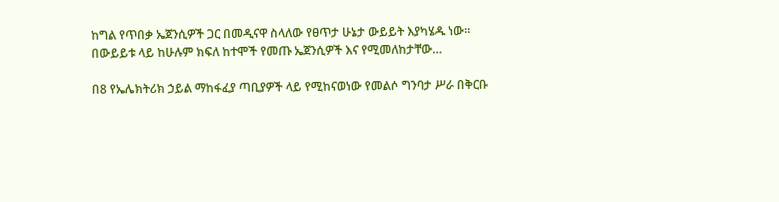ከግል የጥበቃ ኤጀንሲዎች ጋር በመዲናዋ ስላለው የፀጥታ ሁኔታ ውይይት እያካሄዱ ነው። በውይይቱ ላይ ከሁሉም ክፍለ ከተሞች የመጡ ኤጀንሲዎች እና የሚመለከታቸው…

በ8 የኤሌክትሪክ ኃይል ማከፋፈያ ጣቢያዎች ላይ የሚከናወነው የመልሶ ግንባታ ሥራ በቅርቡ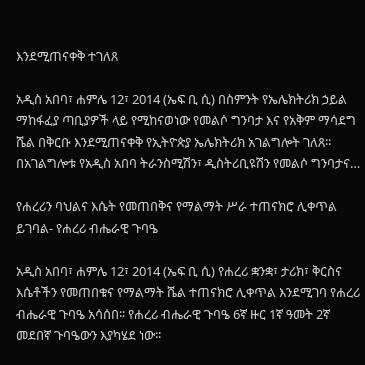እንደሚጠናቀቅ ተገለጸ

አዲስ አበባ፣ ሐምሌ 12፣ 2014 (ኤፍ ቢ ሲ) በስምንት የኤሌክትሪክ ኃይል ማከፋፈያ ጣቢያዎች ላይ የሚከናወነው የመልሶ ግንባታ እና የአቅም ማሳደግ ሼል በቅርቡ እንደሚጠናቀቅ የኢትዮጵያ ኤሌክትሪክ አገልግሎት ገለጸ፡፡ በአገልግሎቱ የአዲስ አበባ ትራንስሚሽን፣ ዲስትሪቢዩሽን የመልሶ ግንባታና…

የሐረሪን ባህልና እሴት የመጠበቅና የማልማት ሥራ ተጠናክሮ ሊቀጥል ይገባል- የሐረሪ ብሔራዊ ጉባዔ

አዲስ አበባ፣ ሐምሌ 12፣ 2014 (ኤፍ ቢ ሲ) የሐረሪ ቋንቋ፣ ታሪክ፣ ቅርስና እሴቶችን የመጠበቁና የማልማት ሼል ተጠናክሮ ሊቀጥል እንደሚገባ የሐረሪ ብሔራዊ ጉባዔ አሳሰበ፡፡ የሐረሪ ብሔራዊ ጉባዔ 6ኛ ዙር 1ኛ ዓመት 2ኛ መደበኛ ጉባዔውን እያካሄደ ነው፡፡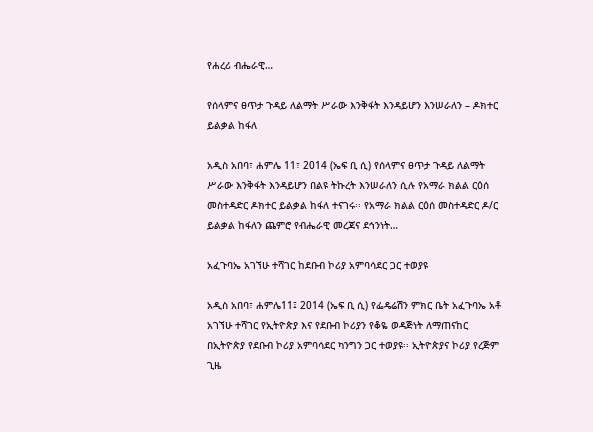የሐረሪ ብሔራዊ…

የሰላምና ፀጥታ ጉዳይ ለልማት ሥራው እንቅፋት እንዳይሆን እንሠራለን – ዶክተር ይልቃል ከፋለ

አዲስ አበባ፣ ሐምሌ 11፣ 2014 (ኤፍ ቢ ሲ) የሰላምና ፀጥታ ጉዳይ ለልማት ሥራው እንቅፋት እንዳይሆን በልዩ ትኩረት እንሠራለን ሲሉ የአማራ ክልል ርዕሰ መስተዳድር ዶክተር ይልቃል ከፋለ ተናገሩ፡፡ የአማራ ክልል ርዕሰ መስተዳድር ዶ/ር ይልቃል ከፋለን ጨምሮ የብሔራዊ መረጃና ደኅንነት…

አፈጉባኤ አገኘሁ ተሻገር ከደቡብ ኮሪያ አምባሳደር ጋር ተወያዩ

አዲስ አበባ፣ ሐምሌ11፤ 2014 (ኤፍ ቢ ሲ) የፌዴሬሽን ምክር ቤት አፈጉባኤ አቶ አገኘሁ ተሻገር የኢትዮጵያ እና የደቡብ ኮሪያን የቆዬ ወዳጅነት ለማጠናከር በኢትዮጵያ የደቡብ ኮሪያ አምባሳደር ካንግን ጋር ተወያዩ፡፡ ኢትዮጵያና ኮሪያ የረጅም ጊዜ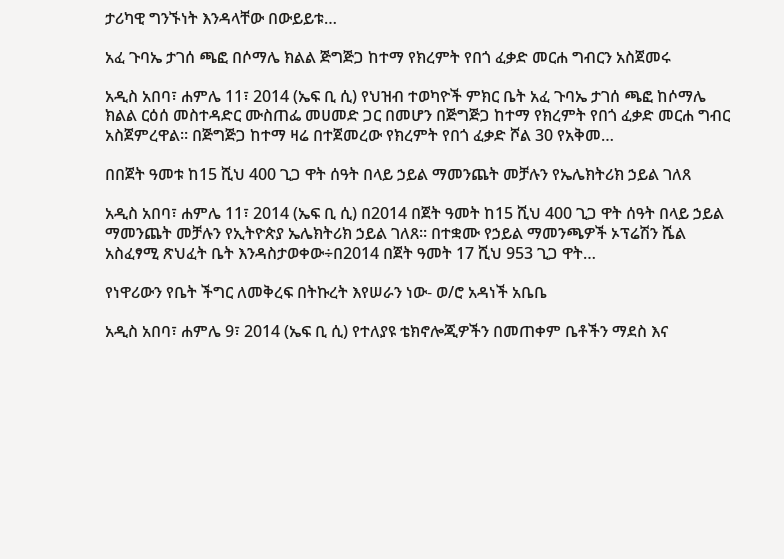ታሪካዊ ግንኙነት እንዳላቸው በውይይቱ…

አፈ ጉባኤ ታገሰ ጫፎ በሶማሌ ክልል ጅግጅጋ ከተማ የክረምት የበጎ ፈቃድ መርሐ ግብርን አስጀመሩ

አዲስ አበባ፣ ሐምሌ 11፣ 2014 (ኤፍ ቢ ሲ) የህዝብ ተወካዮች ምክር ቤት አፈ ጉባኤ ታገሰ ጫፎ ከሶማሌ ክልል ርዕሰ መስተዳድር ሙስጠፌ መሀመድ ጋር በመሆን በጅግጅጋ ከተማ የክረምት የበጎ ፈቃድ መርሐ ግብር አስጀምረዋል። በጅግጅጋ ከተማ ዛሬ በተጀመረው የክረምት የበጎ ፈቃድ ሾል 30 የአቅመ…

በበጀት ዓመቱ ከ15 ሺህ 400 ጊጋ ዋት ሰዓት በላይ ኃይል ማመንጨት መቻሉን የኤሌክትሪክ ኃይል ገለጸ

አዲስ አበባ፣ ሐምሌ 11፣ 2014 (ኤፍ ቢ ሲ) በ2014 በጀት ዓመት ከ15 ሺህ 400 ጊጋ ዋት ሰዓት በላይ ኃይል ማመንጨት መቻሉን የኢትዮጵያ ኤሌክትሪክ ኃይል ገለጸ፡፡ በተቋሙ የኃይል ማመንጫዎች ኦፕሬሽን ሼል አስፈፃሚ ጽህፈት ቤት እንዳስታወቀው÷በ2014 በጀት ዓመት 17 ሺህ 953 ጊጋ ዋት…

የነዋሪውን የቤት ችግር ለመቅረፍ በትኩረት እየሠራን ነው- ወ/ሮ አዳነች አቤቤ

አዲስ አበባ፣ ሐምሌ 9፣ 2014 (ኤፍ ቢ ሲ) የተለያዩ ቴክኖሎጂዎችን በመጠቀም ቤቶችን ማደስ እና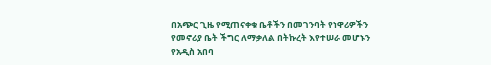በአጭር ጊዜ የሚጠናቀቁ ቤቶችን በመገንባት የነዋሪዎችን የመኖሪያ ቤት ችግር ለማቃለል በትኩረት እየተሠራ መሆኑን የአዲስ አበባ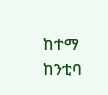ከተማ ከንቲባ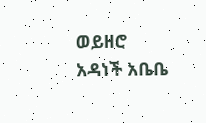ወይዘሮ አዳነች አቤቤ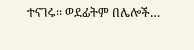ተናገሩ፡፡ ወደፊትም በሌሎች…